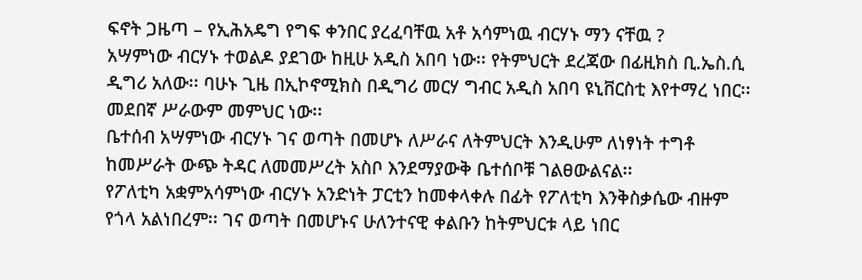ፍኖት ጋዜጣ – የኢሕአዴግ የግፍ ቀንበር ያረፈባቸዉ አቶ አሳምነዉ ብርሃኑ ማን ናቸዉ ?
አሣምነው ብርሃኑ ተወልዶ ያደገው ከዚሁ አዲስ አበባ ነው፡፡ የትምህርት ደረጃው በፊዚክስ ቢ.ኤስ.ሲ ዲግሪ አለው፡፡ ባሁኑ ጊዜ በኢኮኖሚክስ በዲግሪ መርሃ ግብር አዲስ አበባ ዩኒቨርስቲ እየተማረ ነበር፡፡ መደበኛ ሥራውም መምህር ነው፡፡
ቤተሰብ አሣምነው ብርሃኑ ገና ወጣት በመሆኑ ለሥራና ለትምህርት እንዲሁም ለነፃነት ተግቶ ከመሥራት ውጭ ትዳር ለመመሥረት አስቦ እንደማያውቅ ቤተሰቦቹ ገልፀውልናል፡፡
የፖለቲካ አቋምአሳምነው ብርሃኑ አንድነት ፓርቲን ከመቀላቀሉ በፊት የፖለቲካ እንቅስቃሴው ብዙም የጎላ አልነበረም፡፡ ገና ወጣት በመሆኑና ሁለንተናዊ ቀልቡን ከትምህርቱ ላይ ነበር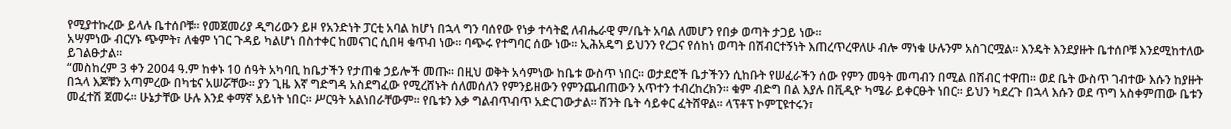የሚያተኩረው ይላሉ ቤተሰቦቹ፡፡ የመጀመሪያ ዲግሪውን ይዞ የአንድነት ፓርቲ አባል ከሆነ በኋላ ግን ባሰየው የነቃ ተሳትፎ ለብሔራዊ ም/ቤት አባል ለመሆን የበቃ ወጣት ታጋይ ነው፡፡
አሣምነው ብርሃኑ ጭምት፣ ለቁም ነገር ጉዳይ ካልሆነ በስተቀር ከመናገር ሲበዛ ቁጥብ ነው፡፡ ባጭሩ የተግባር ሰው ነው፡፡ ኢሕአዴግ ይህንን የረጋና የሰከነ ወጣት በሽብርተኝነት እጠረጥረዋለሁ ብሎ ማነቁ ሁሉንም አስገርሟል፡፡ እንዴት እንደያዙት ቤተሰቦቹ እንደሚከተለው ይገልፁታል፡፡
“መስከረም 3 ቀን 2004 ዓ.ም ከቀኑ 10 ሰዓት አካባቢ ከቤታችን የታጠቁ ኃይሎች መጡ፡፡ በዚህ ወቅት አሳምነው ከቤቱ ውስጥ ነበር፡፡ ወታደሮች ቤታችንን ሲከቡት የሠፈራችን ሰው የምን መዓት መጣብን በሚል በሽብር ተዋጠ፡፡ ወደ ቤት ውስጥ ገብተው እሱን ከያዙት በኋላ እጆቹን አጣምረው በካቴና አሠሯቸው፡፡ ያን ጊዜ እኛ ግድግዳ አስደግፈው የሚረሸኑት ሰለመሰለን የምንይዘውን የምንጨብጠውን አጥተን ተብረከረክን፡፡ ቁም ብድግ በል እያሉ በቪዲዮ ካሜራ ይቀርፁት ነበር፡፡ ይህን ካደረጉ በኋላ እሱን ወደ ጥግ አስቀምጠው ቤቱን መፈተሽ ጀመሩ፡፡ ሁኔታቸው ሁሉ እንደ ቀማኛ አይነት ነበር፡፡ ሥርዓት አልነበራቸውም፡፡ የቤቱን እቃ ግልብጥብጥ አድርገውታል፡፡ ሽንት ቤት ሳይቀር ፈትሸዋል፡፡ ላፕቶፕ ኮምፒዩተሩን፣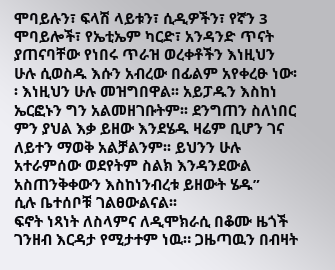ሞባይሉን፣ ፍላሽ ላይቱን፣ ሲዲዎችን፣ የኛን 3 ሞባይሎች፣ የኤቲኤም ካርድ፣ አንዳንድ ጥናት ያጠናባቸው የነበሩ ጥራዝ ወረቀቶችን እነዚህን ሁሉ ሲወስዱ እሱን አብረው በፊልም አየቀረፁ ነው፡፡ እነዚህን ሁሉ መዝግበዋል፡፡ አይፓዱን እስከነ ኤርፎኑን ግን አልመዘገቡትም፡፡ ደንግጠን ስለነበር ምን ያህል እቃ ይዘው እንደሄዱ ዛሬም ቢሆን ገና ለይተን ማወቅ አልቻልንም፡፡ ይህንን ሁሉ አተራምሰው ወደየትም ስልክ እንዳንደውል አስጠንቅቀውን እስከነንብረቱ ይዘውት ሄዱ”
ሲሉ ቤተሰቦቹ ገልፀውልናል፡፡
ፍኖት ነጻነት ለስላምና ለዲሞክራሲ በቆሙ ዜጎች ገንዘብ እርዳታ የሚታተም ነዉ። ጋዜጣዉን በብዛት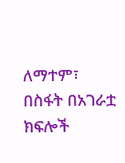ለማተም፣ በስፋት በአገራቷ ክፍሎች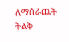ለማሰራጨት ትልቅ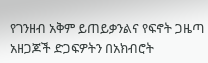የገንዘብ አቅም ይጠይቃንልና የፍኖት ጋዜጣ አዘጋጆች ድጋፍዎትን በአክብሮት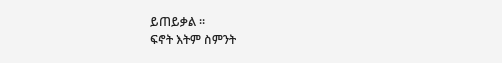ይጠይቃል ።
ፍኖት እትም ስምንት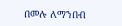በመሉ ለማንበብ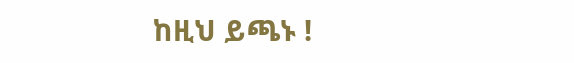ከዚህ ይጫኑ !